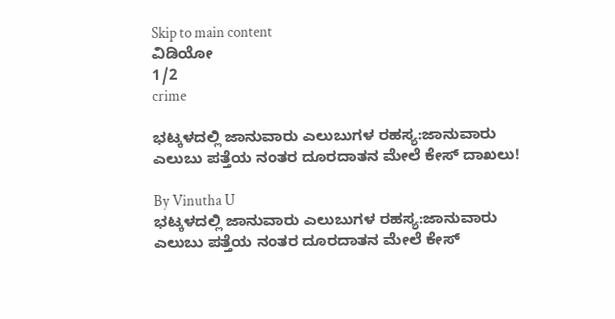Skip to main content
ವಿಡಿಯೋ
1/2
crime

ಭಟ್ಕಳದಲ್ಲಿ ಜಾನುವಾರು ಎಲುಬುಗಳ ರಹಸ್ಯ:ಜಾನುವಾರು ಎಲುಬು ಪತ್ತೆಯ ನಂತರ ದೂರದಾತನ ಮೇಲೆ ಕೇಸ್ ದಾಖಲು!

By Vinutha U
ಭಟ್ಕಳದಲ್ಲಿ ಜಾನುವಾರು ಎಲುಬುಗಳ ರಹಸ್ಯ:ಜಾನುವಾರು ಎಲುಬು ಪತ್ತೆಯ ನಂತರ ದೂರದಾತನ ಮೇಲೆ ಕೇಸ್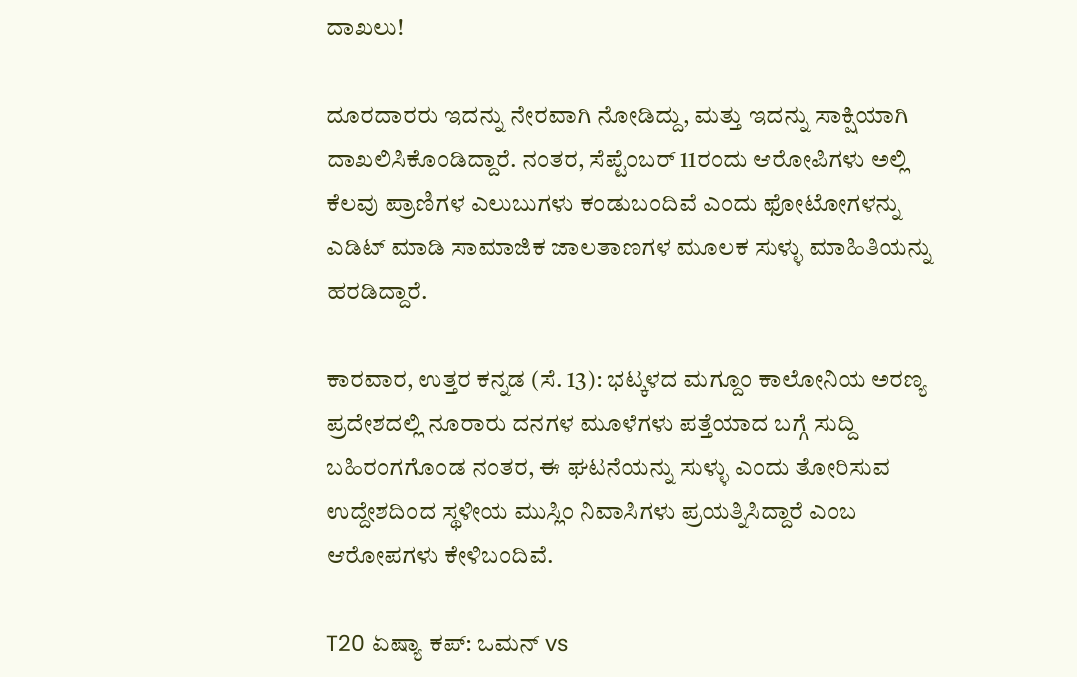ದಾಖಲು!

ದೂರದಾರರು ಇದನ್ನು ನೇರವಾಗಿ ನೋಡಿದ್ದು, ಮತ್ತು ಇದನ್ನು ಸಾಕ್ಷಿಯಾಗಿ ದಾಖಲಿಸಿಕೊಂಡಿದ್ದಾರೆ. ನಂತರ, ಸೆಪ್ಟೆಂಬರ್ 11ರಂದು ಆರೋಪಿಗಳು ಅಲ್ಲಿ ಕೆಲವು ಪ್ರಾಣಿಗಳ ಎಲುಬುಗಳು ಕಂಡುಬಂದಿವೆ ಎಂದು ಫೋಟೋಗಳನ್ನು ಎಡಿಟ್ ಮಾಡಿ ಸಾಮಾಜಿಕ ಜಾಲತಾಣಗಳ ಮೂಲಕ ಸುಳ್ಳು ಮಾಹಿತಿಯನ್ನು ಹರಡಿದ್ದಾರೆ.

ಕಾರವಾರ, ಉತ್ತರ ಕನ್ನಡ (ಸೆ. 13): ಭಟ್ಕಳದ ಮಗ್ದೂಂ ಕಾಲೋನಿಯ ಅರಣ್ಯ ಪ್ರದೇಶದಲ್ಲಿ ನೂರಾರು ದನಗಳ ಮೂಳೆಗಳು ಪತ್ತೆಯಾದ ಬಗ್ಗೆ ಸುದ್ದಿ ಬಹಿರಂಗಗೊಂಡ ನಂತರ, ಈ ಘಟನೆಯನ್ನು ಸುಳ್ಳು ಎಂದು ತೋರಿಸುವ ಉದ್ದೇಶದಿಂದ ಸ್ಥಳೀಯ ಮುಸ್ಲಿಂ ನಿವಾಸಿಗಳು ಪ್ರಯತ್ನಿಸಿದ್ದಾರೆ ಎಂಬ ಆರೋಪಗಳು ಕೇಳಿಬಂದಿವೆ.

T20 ಏಷ್ಯಾ ಕಪ್: ಒಮನ್‌ vs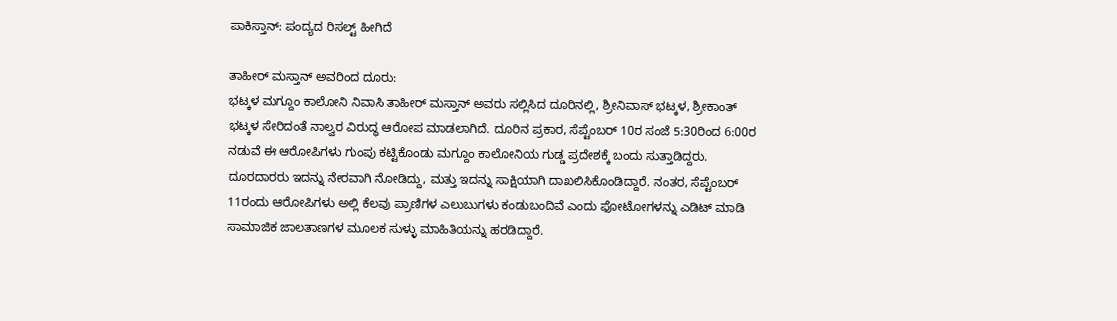ಪಾಕಿಸ್ತಾನ್: ಪಂದ್ಯದ ರಿಸಲ್ಟ್‌ ಹೀಗಿದೆ

ತಾಹೀರ್ ಮಸ್ತಾನ್ ಅವರಿಂದ ದೂರು:
ಭಟ್ಕಳ ಮಗ್ದೂಂ ಕಾಲೋನಿ ನಿವಾಸಿ ತಾಹೀರ್ ಮಸ್ತಾನ್ ಅವರು ಸಲ್ಲಿಸಿದ ದೂರಿನಲ್ಲಿ, ಶ್ರೀನಿವಾಸ್ ಭಟ್ಕಳ, ಶ್ರೀಕಾಂತ್ ಭಟ್ಕಳ ಸೇರಿದಂತೆ ನಾಲ್ವರ ವಿರುದ್ಧ ಆರೋಪ ಮಾಡಲಾಗಿದೆ. ದೂರಿನ ಪ್ರಕಾರ, ಸೆಪ್ಟೆಂಬರ್ 10ರ ಸಂಜೆ 5:30ರಿಂದ 6:00ರ ನಡುವೆ ಈ ಆರೋಪಿಗಳು ಗುಂಪು ಕಟ್ಟಿಕೊಂಡು ಮಗ್ದೂಂ ಕಾಲೋನಿಯ ಗುಡ್ಡ ಪ್ರದೇಶಕ್ಕೆ ಬಂದು ಸುತ್ತಾಡಿದ್ದರು. ದೂರದಾರರು ಇದನ್ನು ನೇರವಾಗಿ ನೋಡಿದ್ದು, ಮತ್ತು ಇದನ್ನು ಸಾಕ್ಷಿಯಾಗಿ ದಾಖಲಿಸಿಕೊಂಡಿದ್ದಾರೆ. ನಂತರ, ಸೆಪ್ಟೆಂಬರ್ 11ರಂದು ಆರೋಪಿಗಳು ಅಲ್ಲಿ ಕೆಲವು ಪ್ರಾಣಿಗಳ ಎಲುಬುಗಳು ಕಂಡುಬಂದಿವೆ ಎಂದು ಫೋಟೋಗಳನ್ನು ಎಡಿಟ್ ಮಾಡಿ ಸಾಮಾಜಿಕ ಜಾಲತಾಣಗಳ ಮೂಲಕ ಸುಳ್ಳು ಮಾಹಿತಿಯನ್ನು ಹರಡಿದ್ದಾರೆ.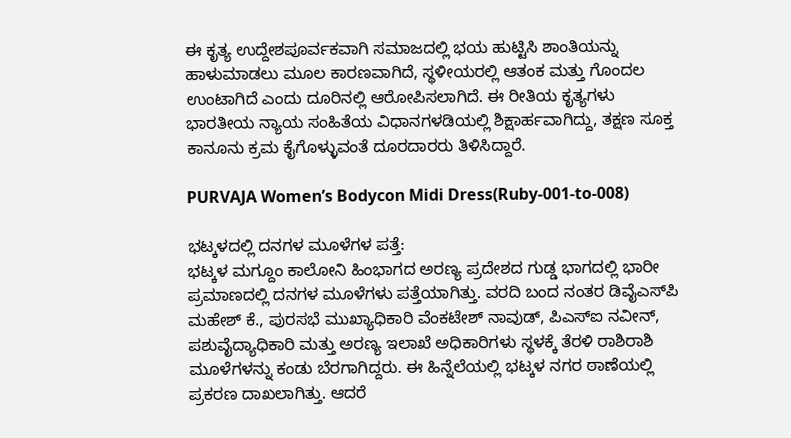ಈ ಕೃತ್ಯ ಉದ್ದೇಶಪೂರ್ವಕವಾಗಿ ಸಮಾಜದಲ್ಲಿ ಭಯ ಹುಟ್ಟಿಸಿ ಶಾಂತಿಯನ್ನು ಹಾಳುಮಾಡಲು ಮೂಲ ಕಾರಣವಾಗಿದೆ, ಸ್ಥಳೀಯರಲ್ಲಿ ಆತಂಕ ಮತ್ತು ಗೊಂದಲ ಉಂಟಾಗಿದೆ ಎಂದು ದೂರಿನಲ್ಲಿ ಆರೋಪಿಸಲಾಗಿದೆ. ಈ ರೀತಿಯ ಕೃತ್ಯಗಳು ಭಾರತೀಯ ನ್ಯಾಯ ಸಂಹಿತೆಯ ವಿಧಾನಗಳಡಿಯಲ್ಲಿ ಶಿಕ್ಷಾರ್ಹವಾಗಿದ್ದು, ತಕ್ಷಣ ಸೂಕ್ತ ಕಾನೂನು ಕ್ರಮ ಕೈಗೊಳ್ಳುವಂತೆ ದೂರದಾರರು ತಿಳಿಸಿದ್ದಾರೆ.

PURVAJA Women’s Bodycon Midi Dress(Ruby-001-to-008)

ಭಟ್ಕಳದಲ್ಲಿ ದನಗಳ ಮೂಳೆಗಳ ಪತ್ತೆ:
ಭಟ್ಕಳ ಮಗ್ದೂಂ ಕಾಲೋನಿ ಹಿಂಭಾಗದ ಅರಣ್ಯ ಪ್ರದೇಶದ ಗುಡ್ಡ ಭಾಗದಲ್ಲಿ ಭಾರೀ ಪ್ರಮಾಣದಲ್ಲಿ ದನಗಳ ಮೂಳೆಗಳು ಪತ್ತೆಯಾಗಿತ್ತು. ವರದಿ ಬಂದ ನಂತರ ಡಿವೈಎಸ್‌ಪಿ ಮಹೇಶ್ ಕೆ., ಪುರಸಭೆ ಮುಖ್ಯಾಧಿಕಾರಿ ವೆಂಕಟೇಶ್ ನಾವುಡ್, ಪಿಎಸ್‌ಐ ನವೀನ್, ಪಶುವೈದ್ಯಾಧಿಕಾರಿ ಮತ್ತು ಅರಣ್ಯ ಇಲಾಖೆ ಅಧಿಕಾರಿಗಳು ಸ್ಥಳಕ್ಕೆ ತೆರಳಿ ರಾಶಿರಾಶಿ ಮೂಳೆಗಳನ್ನು ಕಂಡು ಬೆರಗಾಗಿದ್ದರು. ಈ ಹಿನ್ನೆಲೆಯಲ್ಲಿ ಭಟ್ಕಳ ನಗರ ಠಾಣೆಯಲ್ಲಿ ಪ್ರಕರಣ ದಾಖಲಾಗಿತ್ತು. ಆದರೆ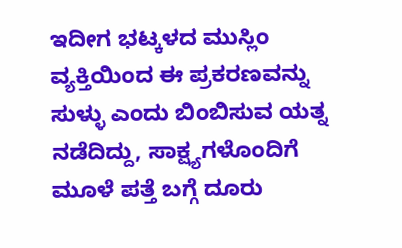ಇದೀಗ ಭಟ್ಕಳದ ಮುಸ್ಲಿಂ ವ್ಯಕ್ತಿಯಿಂದ ಈ ಪ್ರಕರಣವನ್ನು ಸುಳ್ಳು ಎಂದು ಬಿಂಬಿಸುವ ಯತ್ನ ನಡೆದಿದ್ದು, ಸಾಕ್ಷ್ಯಗಳೊಂದಿಗೆ ಮೂಳೆ ಪತ್ತೆ ಬಗ್ಗೆ ದೂರು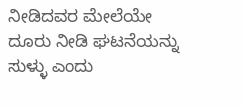ನೀಡಿದವರ ಮೇಲೆಯೇ ದೂರು ನೀಡಿ ಘಟನೆಯನ್ನು ಸುಳ್ಳು ಎಂದು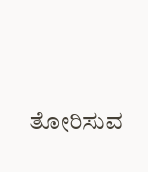ತೋರಿಸುವ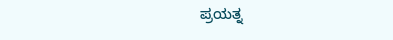ಪ್ರಯತ್ನ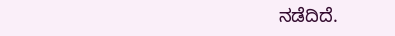ನಡೆದಿದೆ.